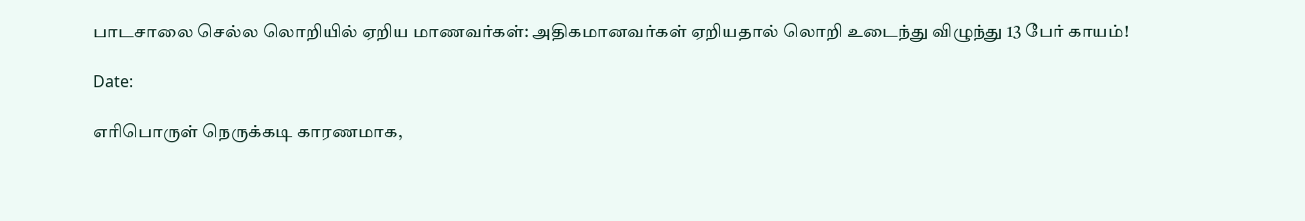பாடசாலை செல்ல லொறியில் ஏறிய மாணவர்கள்: அதிகமானவர்கள் ஏறியதால் லொறி உடைந்து விழுந்து 13 பேர் காயம்!

Date:

எரிபொருள் நெருக்கடி காரணமாக,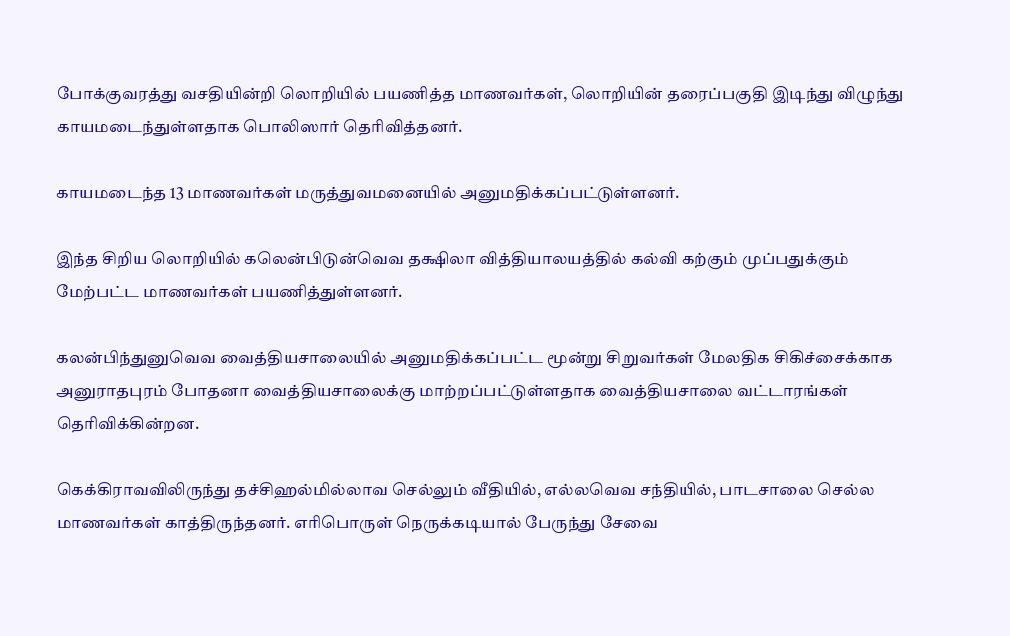போக்குவரத்து வசதியின்றி லொறியில் பயணித்த மாணவர்கள், லொறியின் தரைப்பகுதி இடிந்து விழுந்து காயமடைந்துள்ளதாக பொலிஸார் தெரிவித்தனர்.

காயமடைந்த 13 மாணவர்கள் மருத்துவமனையில் அனுமதிக்கப்பட்டுள்ளனர்.

இந்த சிறிய லொறியில் கலென்பிடுன்வெவ தக்ஷிலா வித்தியாலயத்தில் கல்வி கற்கும் முப்பதுக்கும் மேற்பட்ட மாணவர்கள் பயணித்துள்ளனர்.

கலன்பிந்துனுவெவ வைத்தியசாலையில் அனுமதிக்கப்பட்ட மூன்று சிறுவர்கள் மேலதிக சிகிச்சைக்காக அனுராதபுரம் போதனா வைத்தியசாலைக்கு மாற்றப்பட்டுள்ளதாக வைத்தியசாலை வட்டாரங்கள் தெரிவிக்கின்றன.

கெக்கிராவவிலிருந்து தச்சிஹல்மில்லாவ செல்லும் வீதியில், எல்லவெவ சந்தியில், பாடசாலை செல்ல மாணவர்கள் காத்திருந்தனர். எரிபொருள் நெருக்கடியால் பேருந்து சேவை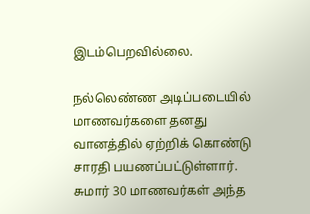இடம்பெறவில்லை.

நல்லெண்ண அடிப்படையில் மாணவர்களை தனது வானத்தில் ஏற்றிக் கொண்டு சாரதி பயணப்பட்டுள்ளார். சுமார் 30 மாணவர்கள் அந்த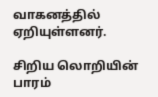வாகனத்தில் ஏறியுள்ளனர்.

சிறிய லொறியின் பாரம்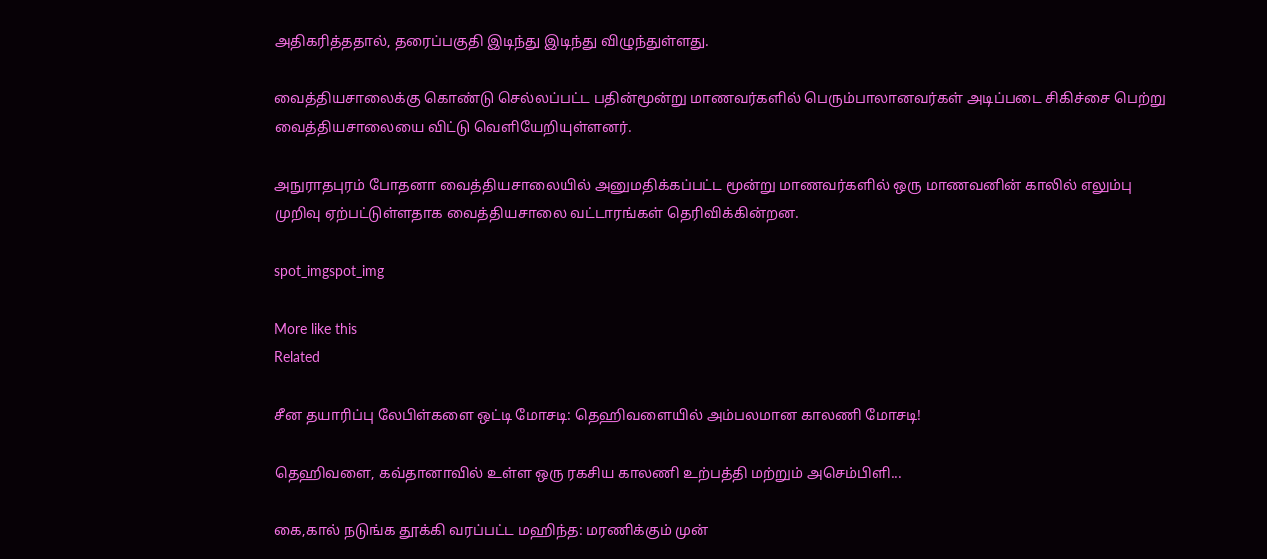அதிகரித்ததால், தரைப்பகுதி இடிந்து இடிந்து விழுந்துள்ளது.

வைத்தியசாலைக்கு கொண்டு செல்லப்பட்ட பதின்மூன்று மாணவர்களில் பெரும்பாலானவர்கள் அடிப்படை சிகிச்சை பெற்று வைத்தியசாலையை விட்டு வெளியேறியுள்ளனர்.

அநுராதபுரம் போதனா வைத்தியசாலையில் அனுமதிக்கப்பட்ட மூன்று மாணவர்களில் ஒரு மாணவனின் காலில் எலும்பு முறிவு ஏற்பட்டுள்ளதாக வைத்தியசாலை வட்டாரங்கள் தெரிவிக்கின்றன.

spot_imgspot_img

More like this
Related

சீன தயாரிப்பு லேபிள்களை ஒட்டி மோசடி: தெஹிவளையில் அம்பலமான காலணி மோசடி!

தெஹிவளை, கவ்தானாவில் உள்ள ஒரு ரகசிய காலணி உற்பத்தி மற்றும் அசெம்பிளி...

கை,கால் நடுங்க தூக்கி வரப்பட்ட மஹிந்த: மரணிக்கும் முன்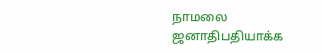நாமலை ஜனாதிபதியாக்க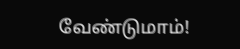வேண்டுமாம்!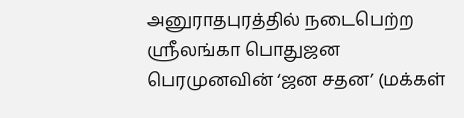அனுராதபுரத்தில் நடைபெற்ற ஸ்ரீலங்கா பொதுஜன பெரமுனவின் ‘ஜன சதன’ (மக்கள்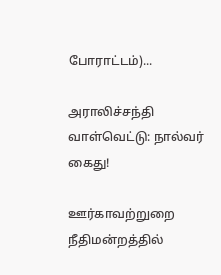போராட்டம்)...

அராலிச்சந்தி வாள்வெட்டு: நால்வர் கைது!

ஊர்காவற்றுறை நீதிமன்றத்தில்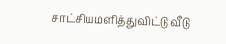சாட்சியமளித்துவிட்டு வீடு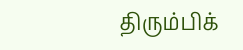திரும்பிக்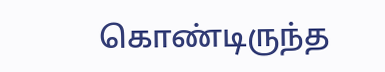கொண்டிருந்த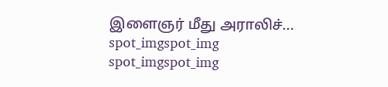இளைஞர் மீது அராலிச்...
spot_imgspot_img
spot_imgspot_img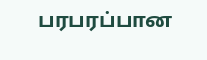பரபரப்பான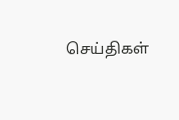செய்திகள்